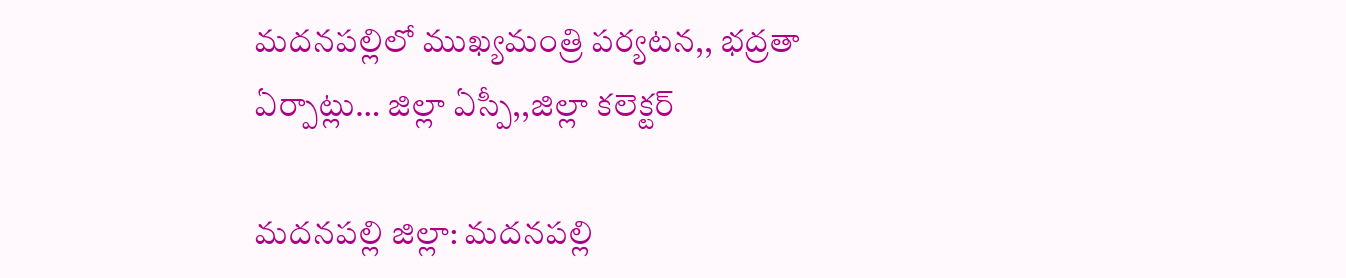మదనపల్లిలో ముఖ్యమంత్రి పర్యటన,, భద్రతా ఏర్పాట్లు… జిల్లా ఏస్పీ,,జిల్లా కలెక్టర్

మదనపల్లి జిల్లా: మదనపల్లి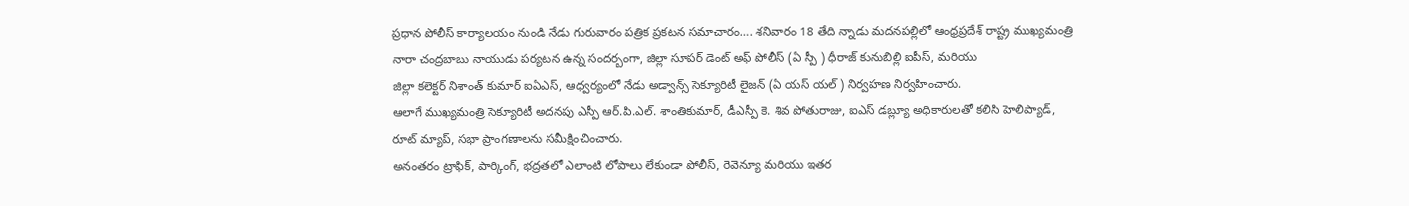ప్రధాన పోలీస్ కార్యాలయం నుండి నేడు గురువారం పత్రిక ప్రకటన సమాచారం…. శనివారం 18 తేది న్నాడు మదనపల్లిలో ఆంధ్రప్రదేశ్ రాష్ట్ర ముఖ్యమంత్రి నారా చంద్రబాబు నాయుడు పర్యటన ఉన్న సందర్బంగా, జిల్లా సూపర్ డెంట్ అఫ్ పోలీస్ (ఏ స్పీ ) ధీరాజ్ కునుబిల్లి ఐపీస్, మరియు
జిల్లా కలెక్టర్ నిశాంత్ కుమార్ ఐఏఎస్, ఆధ్వర్యంలో నేడు అడ్వాన్స్ సెక్యూరిటీ లైజన్ (ఏ యస్ యల్ ) నిర్వహణ నిర్వహించారు.
ఆలాగే ముఖ్యమంత్రి సెక్యూరిటీ అదనపు ఎస్పీ ఆర్.పి.ఎల్. శాంతికుమార్, డీఎస్పీ కె. శివ పోతురాజు, ఐఎస్ డబ్ల్యూ అధికారులతో కలిసి హెలిప్యాడ్, రూట్ మ్యాప్, సభా ప్రాంగణాలను సమీక్షించించారు.
అనంతరం ట్రాఫిక్, పార్కింగ్, భద్రతలో ఎలాంటి లోపాలు లేకుండా పోలీస్, రెవెన్యూ మరియు ఇతర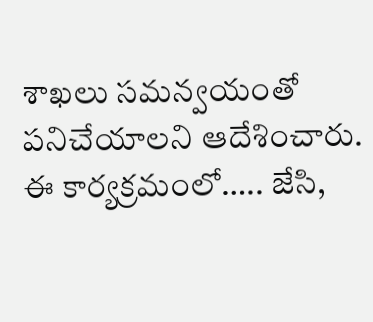శాఖలు సమన్వయంతో పనిచేయాలని ఆదేశించారు.
ఈ కార్యక్రమంలో….. జేసి,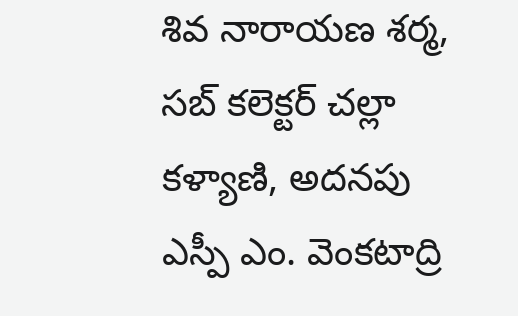శివ నారాయణ శర్మ, సబ్ కలెక్టర్ చల్లా కళ్యాణి, అదనపు ఎస్పీ ఎం. వెంకటాద్రి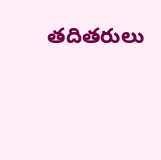తదితరులు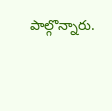పాల్గొన్నారు.